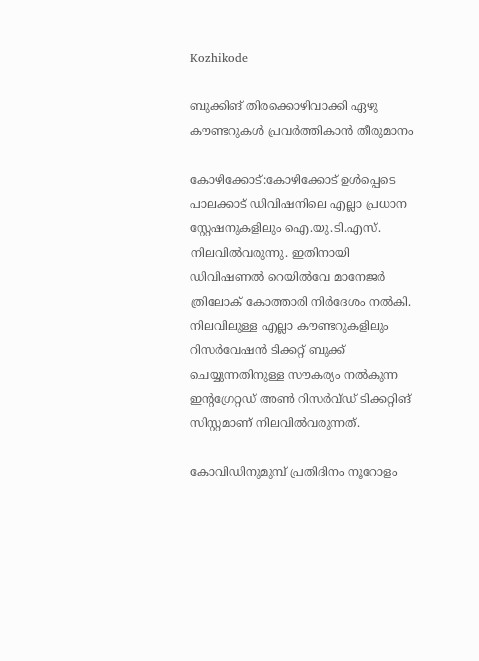Kozhikode

ബുക്കിങ്‌ തിരക്കൊഴിവാക്കി ഏഴു കൗണ്ടറുകൾ പ്രവർത്തികാൻ തീരുമാനം

കോഴിക്കോട്:കോഴിക്കോട് ഉൾപ്പെടെ പാലക്കാട് ഡിവിഷനിലെ എല്ലാ പ്രധാന സ്റ്റേഷനുകളിലും ഐ.യു.ടി.എസ്. നിലവിൽവരുന്നു. ഇതിനായി ഡിവിഷണൽ റെയിൽവേ മാനേജർ ത്രിലോക് കോത്താരി നിർദേശം നൽകി. നിലവിലുള്ള എല്ലാ കൗണ്ടറുകളിലും റിസർവേഷൻ ടിക്കറ്റ് ബുക്ക് ചെയ്യുന്നതിനുള്ള സൗകര്യം നൽകുന്ന ഇന്റഗ്രേറ്റഡ് അൺ റിസർവ്ഡ്‌ ടിക്കറ്റിങ്‌ സിസ്റ്റമാണ് നിലവിൽവരുന്നത്.

കോവിഡിനുമുമ്പ് പ്രതിദിനം നൂറോളം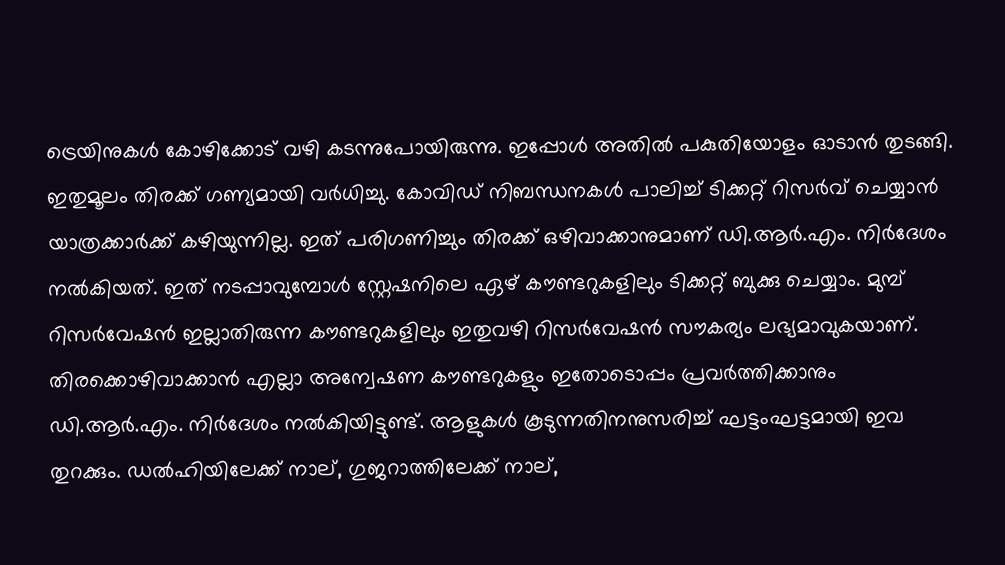ട്രെയിനുകൾ കോഴിക്കോട് വഴി കടന്നുപോയിരുന്നു. ഇപ്പോൾ അതിൽ പകുതിയോളം ഓടാൻ തുടങ്ങി. ഇതുമൂലം തിരക്ക് ഗണ്യമായി വർധിച്ചു. കോവിഡ് നിബന്ധനകൾ പാലിച്ച് ടിക്കറ്റ് റിസർവ് ചെയ്യാൻ യാത്രക്കാർക്ക് കഴിയുന്നില്ല. ഇത് പരിഗണിച്ചും തിരക്ക് ഒഴിവാക്കാനുമാണ് ഡി.ആർ.എം. നിർദേശം നൽകിയത്. ഇത് നടപ്പാവുമ്പോൾ സ്റ്റേഷനിലെ ഏഴ് കൗണ്ടറുകളിലും ടിക്കറ്റ് ബുക്കു ചെയ്യാം. മുമ്പ് റിസർവേഷൻ ഇല്ലാതിരുന്ന കൗണ്ടറുകളിലും ഇതുവഴി റിസർവേഷൻ സൗകര്യം ലഭ്യമാവുകയാണ്. തിരക്കൊഴിവാക്കാൻ എല്ലാ അന്വേഷണ കൗണ്ടറുകളും ഇതോടൊപ്പം പ്രവർത്തിക്കാനും ഡി.ആർ.എം. നിർദേശം നൽകിയിട്ടുണ്ട്. ആളുകൾ കൂടുന്നതിനനുസരിച്ച് ഘട്ടംഘട്ടമായി ഇവ തുറക്കും. ഡൽഹിയിലേക്ക് നാല്, ഗുജറാത്തിലേക്ക് നാല്,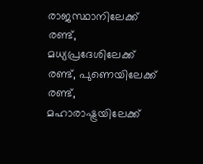രാജസ്ഥാനിലേക്ക് രണ്ട്, മധ്യപ്രദേശിലേക്ക് രണ്ട്, പുണെയിലേക്ക് രണ്ട്, മഹാരാഷ്ട്രയിലേക്ക്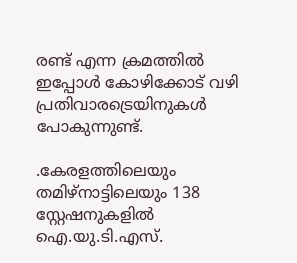രണ്ട് എന്ന ക്രമത്തിൽ ഇപ്പോൾ കോഴിക്കോട് വഴി പ്രതിവാരട്രെയിനുകൾ പോകുന്നുണ്ട്.

.കേരളത്തിലെയും തമിഴ്‌നാട്ടിലെയും 138 സ്റ്റേഷനുകളിൽ ഐ.യു.ടി.എസ്.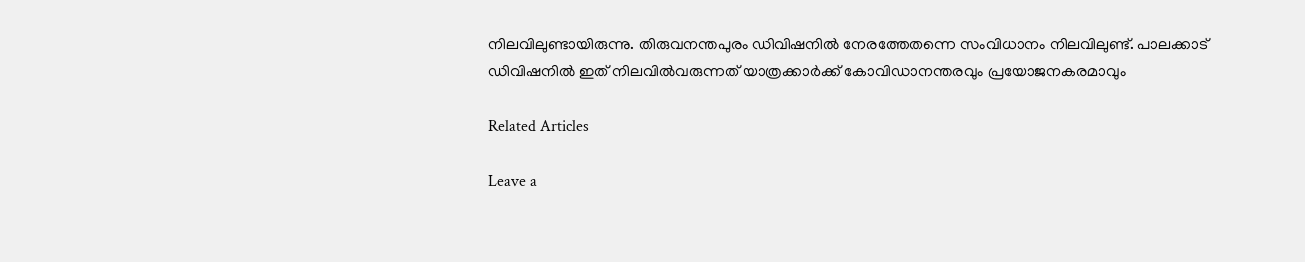നിലവിലുണ്ടായിരുന്നു. തിരുവനന്തപുരം ഡിവിഷനിൽ നേരത്തേതന്നെ സംവിധാനം നിലവിലുണ്ട്. പാലക്കാട് ഡിവിഷനിൽ ഇത് നിലവിൽവരുന്നത് യാത്രക്കാർക്ക് കോവിഡാനന്തരവും പ്രയോജനകരമാവും

Related Articles

Leave a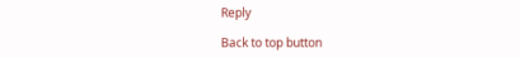Reply

Back to top button